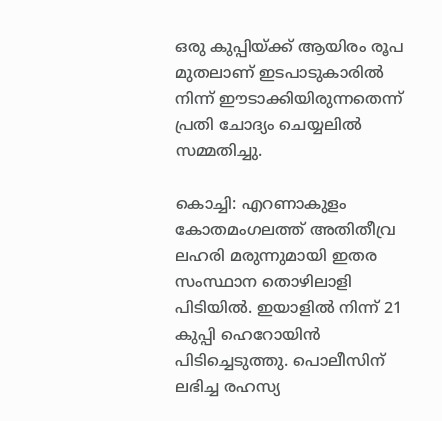ഒരു കുപ്പിയ്ക്ക് ആയിരം രൂപ മുതലാണ് ഇടപാടുകാരിൽ നിന്ന് ഈടാക്കിയിരുന്നതെന്ന് പ്രതി ചോദ്യം ചെയ്യലിൽ സമ്മതിച്ചു.

കൊച്ചി: എറണാകുളം കോതമംഗലത്ത് അതിതീവ്ര ലഹരി മരുന്നുമായി ഇതര സംസ്ഥാന തൊഴിലാളി പിടിയിൽ. ഇയാളിൽ നിന്ന് 21 കുപ്പി ഹെറോയിൻ പിടിച്ചെടുത്തു. പൊലീസിന് ലഭിച്ച രഹസ്യ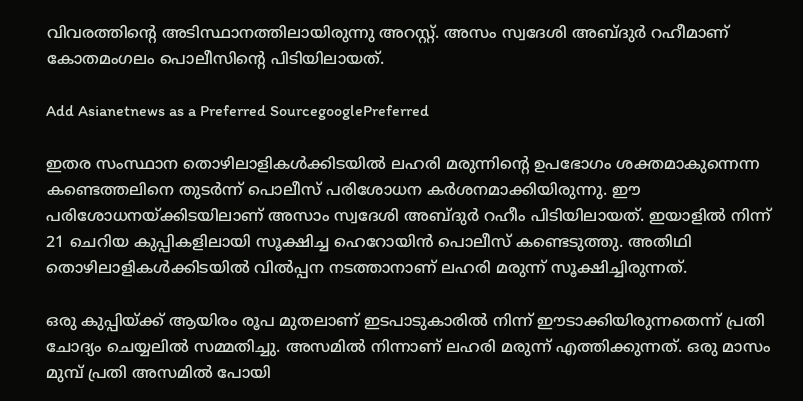വിവരത്തിന്‍റെ അടിസ്ഥാനത്തിലായിരുന്നു അറസ്റ്റ്. അസം സ്വദേശി അബ്ദുർ റഹീമാണ് കോതമംഗലം പൊലീസിന്‍റെ പിടിയിലായത്.

Add Asianetnews as a Preferred SourcegooglePreferred

ഇതര സംസ്ഥാന തൊഴിലാളികൾക്കിടയിൽ ലഹരി മരുന്നിന്‍റെ ഉപഭോഗം ശക്തമാകുന്നെന്ന കണ്ടെത്തലിനെ തുടർന്ന് പൊലീസ് പരിശോധന കർശനമാക്കിയിരുന്നു. ഈ പരിശോധനയ്ക്കിടയിലാണ് അസാം സ്വദേശി അബ്ദുർ റഹീം പിടിയിലായത്. ഇയാളിൽ നിന്ന് 21 ചെറിയ കുപ്പികളിലായി സൂക്ഷിച്ച ഹെറോയിൻ പൊലീസ് കണ്ടെടുത്തു. അതിഥി തൊഴിലാളികൾക്കിടയിൽ വിൽപ്പന നടത്താനാണ് ലഹരി മരുന്ന് സൂക്ഷിച്ചിരുന്നത്.

ഒരു കുപ്പിയ്ക്ക് ആയിരം രൂപ മുതലാണ് ഇടപാടുകാരിൽ നിന്ന് ഈടാക്കിയിരുന്നതെന്ന് പ്രതി ചോദ്യം ചെയ്യലിൽ സമ്മതിച്ചു. അസമിൽ നിന്നാണ് ലഹരി മരുന്ന് എത്തിക്കുന്നത്. ഒരു മാസം മുമ്പ് പ്രതി അസമിൽ പോയി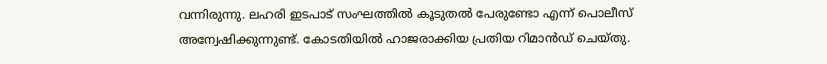വന്നിരുന്നു. ലഹരി ഇടപാട് സംഘത്തിൽ കൂടുതൽ പേരുണ്ടോ എന്ന് പൊലീസ് അന്വേഷിക്കുന്നുണ്ട്. കോടതിയിൽ ഹാജരാക്കിയ പ്രതിയ റിമാൻഡ് ചെയ്തു.